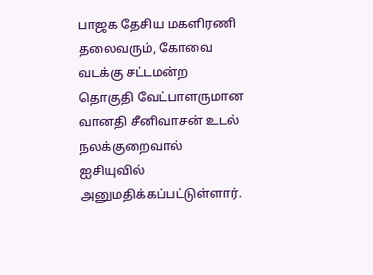பாஜக தேசிய மகளிரணி தலைவரும், கோவை வடக்கு சட்டமன்ற தொகுதி வேட்பாளருமான வானதி சீனிவாசன் உடல் நலக்குறைவால் ஐசியுவில் அனுமதிக்கப்பட்டுள்ளார்.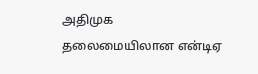அதிமுக தலைமையிலான என்டிஏ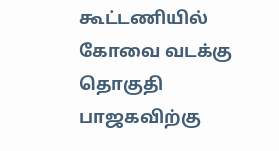கூட்டணியில் கோவை வடக்கு தொகுதி பாஜகவிற்கு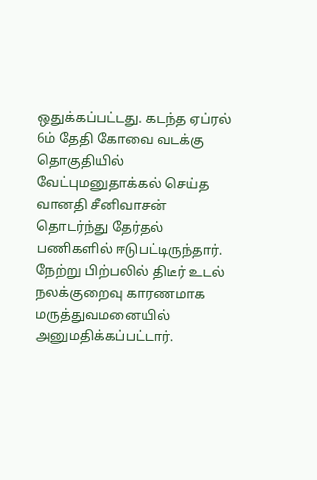ஒதுக்கப்பட்டது. கடந்த ஏப்ரல் 6ம் தேதி கோவை வடக்கு தொகுதியில் வேட்புமனுதாக்கல் செய்த வானதி சீனிவாசன் தொடர்ந்து தேர்தல் பணிகளில் ஈடுபட்டிருந்தார். நேற்று பிற்பலில் திடீர் உடல் நலக்குறைவு காரணமாக மருத்துவமனையில் அனுமதிக்கப்பட்டார்.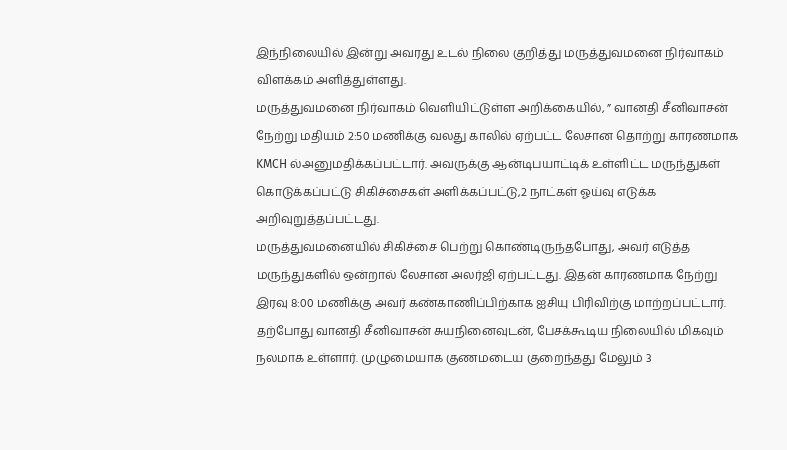இந்நிலையில் இன்று அவரது உடல் நிலை குறித்து மருத்துவமனை நிர்வாகம் விளக்கம் அளித்துள்ளது.
மருத்துவமனை நிர்வாகம் வெளியிட்டுள்ள அறிக்கையில், ” வானதி சீனிவாசன் நேற்று மதியம் 2:50 மணிக்கு வலது காலில் ஏற்பட்ட லேசான தொற்று காரணமாக KMCH ல்அனுமதிக்கப்பட்டார். அவருக்கு ஆன்டிபயாட்டிக் உள்ளிட்ட மருந்துகள் கொடுக்கப்பட்டு சிகிச்சைகள் அளிக்கப்பட்டு,2 நாட்கள் ஓய்வு எடுக்க அறிவுறுத்தப்பட்டது.
மருத்துவமனையில் சிகிச்சை பெற்று கொண்டிருந்தபோது, அவர் எடுத்த மருந்துகளில் ஒன்றால் லேசான அலர்ஜி ஏற்பட்டது. இதன் காரணமாக நேற்று இரவு 8:00 மணிக்கு அவர் கண்காணிப்பிற்காக ஐசியு பிரிவிற்கு மாற்றப்பட்டார்.
தற்போது வானதி சீனிவாசன் சுயநினைவுடன், பேசக்கூடிய நிலையில் மிகவும் நலமாக உள்ளார். முழுமையாக குணமடைய குறைந்தது மேலும் 3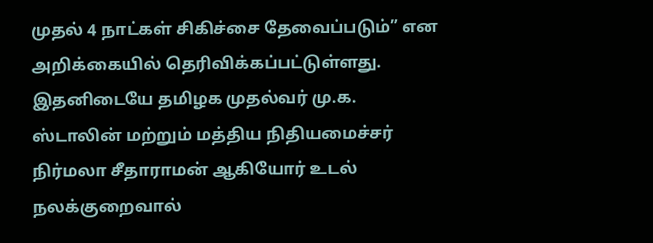முதல் 4 நாட்கள் சிகிச்சை தேவைப்படும்” என அறிக்கையில் தெரிவிக்கப்பட்டுள்ளது.
இதனிடையே தமிழக முதல்வர் மு.க. ஸ்டாலின் மற்றும் மத்திய நிதியமைச்சர் நிர்மலா சீதாராமன் ஆகியோர் உடல் நலக்குறைவால்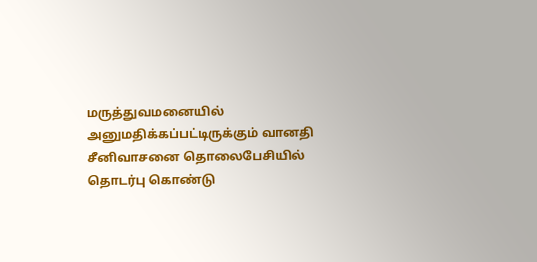மருத்துவமனையில் அனுமதிக்கப்பட்டிருக்கும் வானதி சீனிவாசனை தொலைபேசியில் தொடர்பு கொண்டு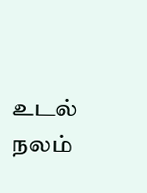உடல் நலம்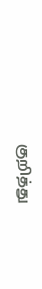குறித்து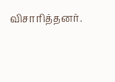விசாரித்தனர்.